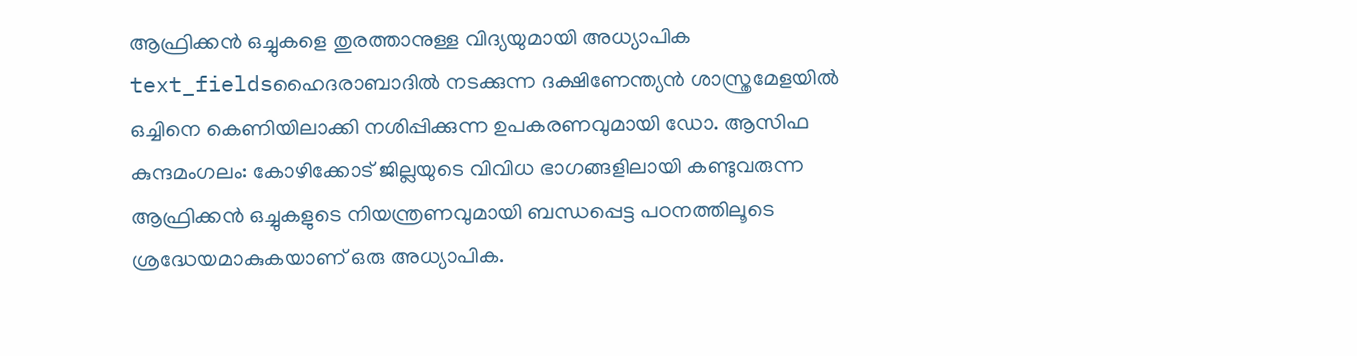ആഫ്രിക്കൻ ഒച്ചുകളെ തുരത്താനുള്ള വിദ്യയുമായി അധ്യാപിക
text_fieldsഹൈദരാബാദിൽ നടക്കുന്ന ദക്ഷിണേന്ത്യൻ ശാസ്ത്രമേളയിൽ ഒച്ചിനെ കെണിയിലാക്കി നശിപ്പിക്കുന്ന ഉപകരണവുമായി ഡോ. ആസിഫ
കുന്ദമംഗലം: കോഴിക്കോട് ജില്ലയുടെ വിവിധ ഭാഗങ്ങളിലായി കണ്ടുവരുന്ന ആഫ്രിക്കൻ ഒച്ചുകളുടെ നിയന്ത്രണവുമായി ബന്ധപ്പെട്ട പഠനത്തിലൂടെ ശ്രദ്ധേയമാകുകയാണ് ഒരു അധ്യാപിക.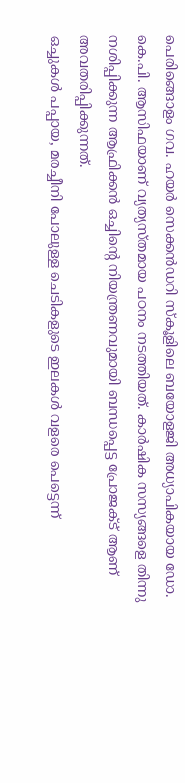പെരിങ്ങൊളം ഗവ. ഹയർ സെക്കൻഡറി സ്കൂളിലെ ബയോളജി അധ്യാപികയായ ഡോ. കെ.പി. ആസിഫയാണ് വ്യത്യസ്തമായ പഠനം നടത്തിയത്. കാർഷിക സസ്യങ്ങളെ തിന്നു നശിപ്പിക്കുന്ന ആഫ്രിക്കൻ ഒച്ചിന്റെ നിയന്ത്രണവുമായി ബന്ധപ്പെട്ട പ്രോജക്ട് ആണ് അവതരിപ്പിക്കുന്നത്.
ഒച്ചുകൾ പപ്പായ, മരച്ചീനി പോലുള്ള ചെടികളുടെ ഇലകൾ വളരെ പെട്ടെന്ന്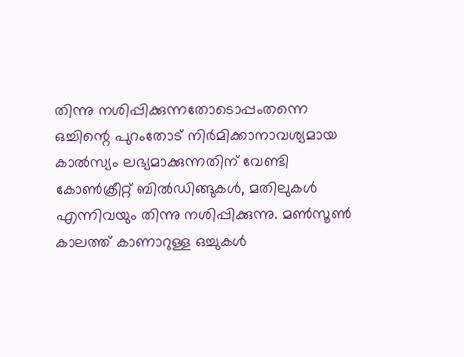തിന്നു നശിപ്പിക്കുന്നതോടൊപ്പംതന്നെ ഒച്ചിന്റെ പുറംതോട് നിർമിക്കാനാവശ്യമായ കാൽസ്യം ലഭ്യമാക്കുന്നതിന് വേണ്ടി കോൺക്രീറ്റ് ബിൽഡിങ്ങുകൾ, മതിലുകൾ എന്നിവയും തിന്നു നശിപ്പിക്കുന്നു. മൺസൂൺ കാലത്ത് കാണാറുള്ള ഒച്ചുകൾ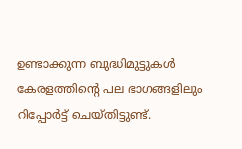ഉണ്ടാക്കുന്ന ബുദ്ധിമുട്ടുകൾ കേരളത്തിന്റെ പല ഭാഗങ്ങളിലും റിപ്പോർട്ട് ചെയ്തിട്ടുണ്ട്.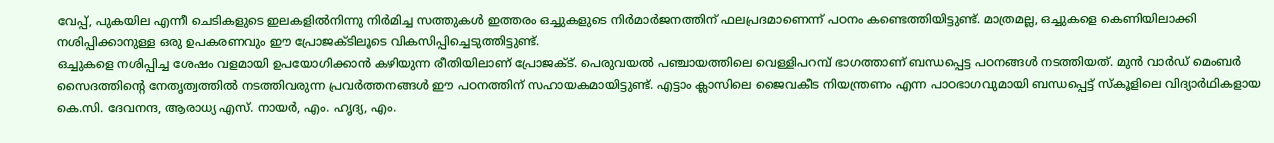വേപ്പ്, പുകയില എന്നീ ചെടികളുടെ ഇലകളിൽനിന്നു നിർമിച്ച സത്തുകൾ ഇത്തരം ഒച്ചുകളുടെ നിർമാർജനത്തിന് ഫലപ്രദമാണെന്ന് പഠനം കണ്ടെത്തിയിട്ടുണ്ട്. മാത്രമല്ല, ഒച്ചുകളെ കെണിയിലാക്കി നശിപ്പിക്കാനുള്ള ഒരു ഉപകരണവും ഈ പ്രോജക്ടിലൂടെ വികസിപ്പിച്ചെടുത്തിട്ടുണ്ട്.
ഒച്ചുകളെ നശിപ്പിച്ച ശേഷം വളമായി ഉപയോഗിക്കാൻ കഴിയുന്ന രീതിയിലാണ് പ്രോജക്ട്. പെരുവയൽ പഞ്ചായത്തിലെ വെള്ളിപറമ്പ് ഭാഗത്താണ് ബന്ധപ്പെട്ട പഠനങ്ങൾ നടത്തിയത്. മുൻ വാർഡ് മെംബർ സൈദത്തിന്റെ നേതൃത്വത്തിൽ നടത്തിവരുന്ന പ്രവർത്തനങ്ങൾ ഈ പഠനത്തിന് സഹായകമായിട്ടുണ്ട്. എട്ടാം ക്ലാസിലെ ജൈവകീട നിയന്ത്രണം എന്ന പാഠഭാഗവുമായി ബന്ധപ്പെട്ട് സ്കൂളിലെ വിദ്യാർഥികളായ കെ.സി. ദേവനന്ദ, ആരാധ്യ എസ്. നായർ, എം. ഹൃദ്യ, എം.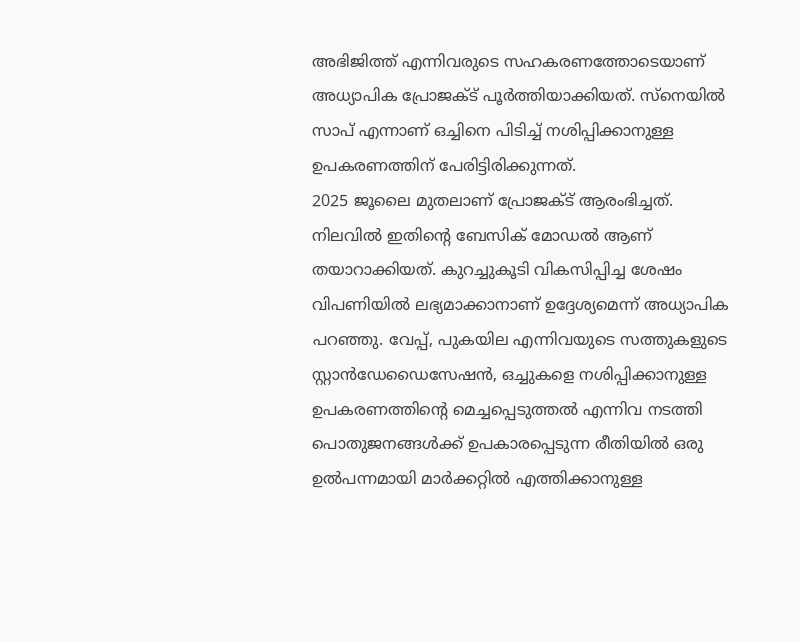അഭിജിത്ത് എന്നിവരുടെ സഹകരണത്തോടെയാണ് അധ്യാപിക പ്രോജക്ട് പൂർത്തിയാക്കിയത്. സ്നെയിൽ സാപ് എന്നാണ് ഒച്ചിനെ പിടിച്ച് നശിപ്പിക്കാനുള്ള ഉപകരണത്തിന് പേരിട്ടിരിക്കുന്നത്.
2025 ജൂലൈ മുതലാണ് പ്രോജക്ട് ആരംഭിച്ചത്. നിലവിൽ ഇതിന്റെ ബേസിക് മോഡൽ ആണ് തയാറാക്കിയത്. കുറച്ചുകൂടി വികസിപ്പിച്ച ശേഷം വിപണിയിൽ ലഭ്യമാക്കാനാണ് ഉദ്ദേശ്യമെന്ന് അധ്യാപിക പറഞ്ഞു. വേപ്പ്, പുകയില എന്നിവയുടെ സത്തുകളുടെ സ്റ്റാൻഡേഡൈസേഷൻ, ഒച്ചുകളെ നശിപ്പിക്കാനുള്ള ഉപകരണത്തിന്റെ മെച്ചപ്പെടുത്തൽ എന്നിവ നടത്തി പൊതുജനങ്ങൾക്ക് ഉപകാരപ്പെടുന്ന രീതിയിൽ ഒരു ഉൽപന്നമായി മാർക്കറ്റിൽ എത്തിക്കാനുള്ള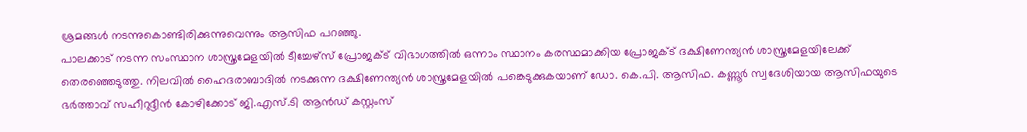ശ്രമങ്ങൾ നടന്നുകൊണ്ടിരിക്കുന്നുവെന്നും ആസിഫ പറഞ്ഞു.
പാലക്കാട് നടന്ന സംസ്ഥാന ശാസ്ത്രമേളയിൽ ടീച്ചേഴ്സ് പ്രോജക്ട് വിഭാഗത്തിൽ ഒന്നാം സ്ഥാനം കരസ്ഥമാക്കിയ പ്രോജക്ട് ദക്ഷിണേന്ത്യൻ ശാസ്ത്രമേളയിലേക്ക് തെരഞ്ഞെടുത്തു. നിലവിൽ ഹൈദരാബാദിൽ നടക്കുന്ന ദക്ഷിണേന്ത്യൻ ശാസ്ത്രമേളയിൽ പങ്കെടുക്കുകയാണ് ഡോ. കെ.പി. ആസിഫ. കണ്ണൂർ സ്വദേശിയായ ആസിഫയുടെ ഭർത്താവ് സഹീറുദ്ദീൻ കോഴിക്കോട് ജി.എസ്.ടി ആൻഡ് കസ്റ്റംസ്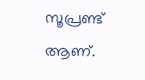സൂപ്രണ്ട് ആണ്.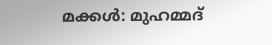മക്കൾ: മുഹമ്മദ്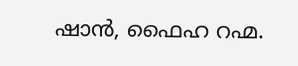ഷാൻ, ഫൈഹ റഹ്മ.